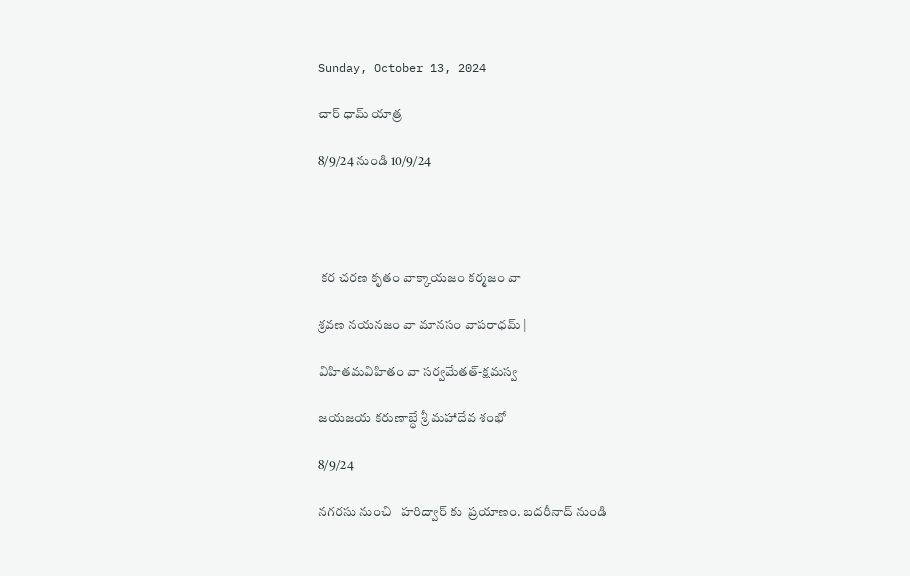Sunday, October 13, 2024

చార్ ధామ్ యాత్ర

8/9/24 నుండి 10/9/24




 కర చరణ కృతం వాక్కాయజం కర్మజం వా

శ్రవణ నయనజం వా మానసం వాపరాధమ్ |

విహితమవిహితం వా సర్వమేతత్-క్షమస్వ

జయజయ కరుణాబ్ధే శ్రీ మహాదేవ శంభో

8/9/24

నగరసు నుంచి   హరిద్వార్ కు  ప్రయాణం. బదరీనాద్ నుండి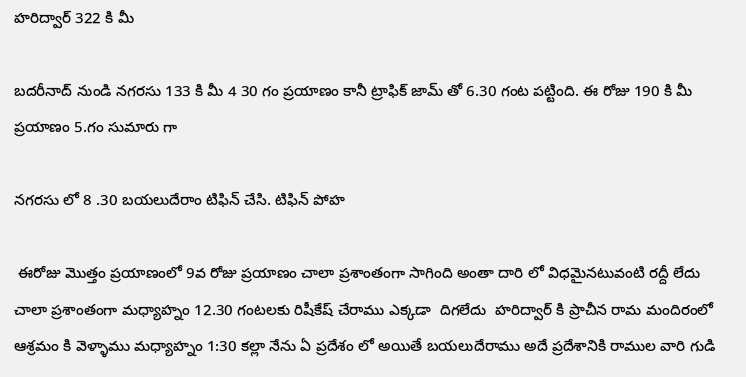హరిద్వార్ 322 కి మీ

బదరీనాద్ నుండి నగరసు 133 కి మీ 4 30 గం ప్రయాణం కానీ ట్రాఫిక్ జామ్ తో 6.30 గంట పట్టింది. ఈ రోజు 190 కి మీ ప్రయాణం 5.గం సుమారు గా

నగరసు లో 8 .30 బయలుదేరాం టిఫిన్ చేసి. టిఫిన్ పోహ

 ఈరోజు మొత్తం ప్రయాణంలో 9వ రోజు ప్రయాణం చాలా ప్రశాంతంగా సాగింది అంతా దారి లో విధమైనటువంటి రద్దీ లేదు చాలా ప్రశాంతంగా మధ్యాహ్నం 12.30 గంటలకు రిషీకేష్ చేరాము ఎక్కడా  దిగలేదు  హరిద్వార్ కి ప్రాచీన రామ మందిరంలో ఆశ్రమం కి వెళ్ళాము మధ్యాహ్నం 1:30 కల్లా నేను ఏ ప్రదేశం లో అయితే బయలుదేరాము అదే ప్రదేశానికి రాముల వారి గుడి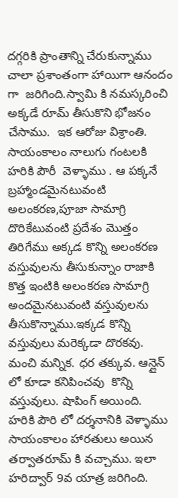దగ్గరికి ప్రాంతాన్ని చేరుకున్నాము చాలా ప్రశాంతంగా హాయిగా ఆనందం గా  జరిగింది.స్వామి కి నమస్కరించి అక్కడే రూమ్ తీసుకొని భోజనం చేసాము.  ఇక ఆరోజు విశ్రాంతి. సాయంకాలం నాలుగు గంటలకి హరికి పౌరీ  వెళ్ళాము . ఆ పక్కనే బ్రహ్మాండమైనటువంటి   అలంకరణ,పూజా సామాగ్రి దొరికేటువంటి ప్రదేశం మొత్తం తిరిగేము అక్కడ కొన్ని అలంకరణ వస్తువులను తీసుకున్నాం రాజాకి కొత్త ఇంటికి అలంకరణ సామాగ్రి  అందమైనటువంటి వస్తువులను తీసుకొన్నాము.ఇక్కడ కొన్ని వస్తువులు మరెక్కడా దొరకవు. మంచి మన్నిక. ధర తక్కువ. ఆన్లైన్ లో కూడా కనిపించవు  కొన్ని వస్తువులు. షాపింగ్ అయింది.  హరికి పౌరి లో దర్శనానికి వెళ్ళాము సాయంకాలం హారతులు అయిన తర్వాతరూమ్ కి వచ్చాము. ఇలా హరిద్వార్ 9వ యాత్ర జరిగింది.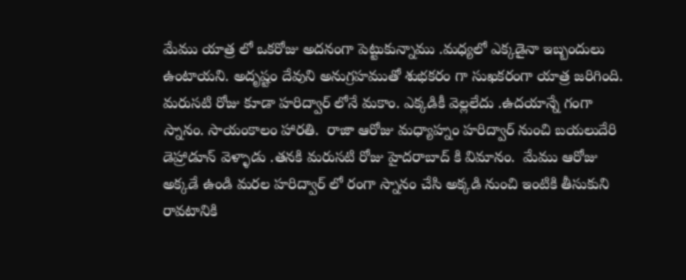మేము యాత్ర లో ఒకరోజు అదనంగా పెట్టుకున్నాము .మధ్యలో ఎక్కడైనా ఇబ్బందులు ఉంటాయని. అదృష్టం దేవుని అనుగ్రహముతో శుభకరం గా సుఖకరంగా యాత్ర జరిగింది. మరుసటి రోజు కూడా హరిద్వార్ లోనే మకాం. ఎక్కడికీ వెల్లలేదు .ఉదయాన్నే గంగా స్నానం. సాయంకాలం హారతి.  రాజా ఆరోజు మధ్యాహ్నం హరిద్వార్ నుంచి బయలుదేరి డెహ్రాడూన్ వెళ్ళాడు .తనకి మరుసటి రోజు హైదరాబాద్ కి విమానం.  మేము ఆరోజు అక్కడే ఉండి మరల హరిద్వార్ లో రంగా స్నానం చేసి అక్కడి నుంచి ఇంటికి తీసుకుని రావటానికి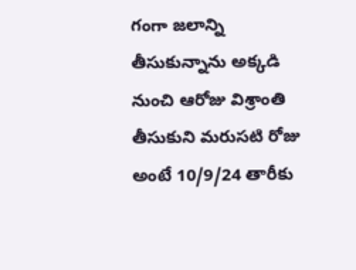గంగా జలాన్ని తీసుకున్నాను అక్కడి నుంచి ఆరోజు విశ్రాంతి తీసుకుని మరుసటి రోజు అంటే 10/9/24 తారీకు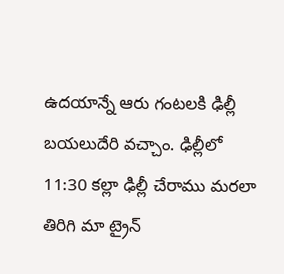ఉదయాన్నే ఆరు గంటలకి ఢిల్లీ బయలుదేరి వచ్చాం. ఢిల్లీలో 11:30 కల్లా ఢిల్లీ చేరాము మరలా తిరిగి మా ట్రైన్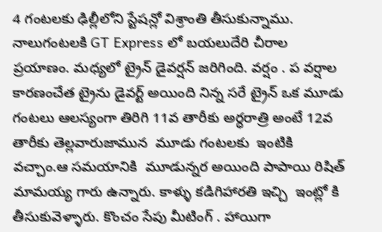4 గంటలకు ఢిల్లీలోని స్టేషన్లో విశ్రాంతి తీసుకున్నాము. నాలుగంటలకి GT Express లో బయలుదేరి చీరాల ప్రయాణం. మధ్యలో ట్రైన్ డైవర్షన్ జరిగింది. వర్షం . ప వర్షాల కారణంచేత ట్రైను డైవర్ట్ అయింది నిన్న సరే ట్రైన్ ఒక మూడు గంటలు ఆలస్యంగా తిరిగి 11వ తారీకు అర్ధరాత్రి అంటే 12వ తారీకు తెల్లవారుజామున  మూడు గంటలకు  ఇంటికి వచ్చాం.ఆ సమయానికి  మూడున్నర అయింది పాపాయి రిషిత్ మామయ్య గారు ఉన్నారు. కాళ్ళు కడిగిహారతి ఇచ్చి  ఇంట్లో కి తీసుకువెళ్ళారు. కొంచం సేపు మీటింగ్ . హాయిగా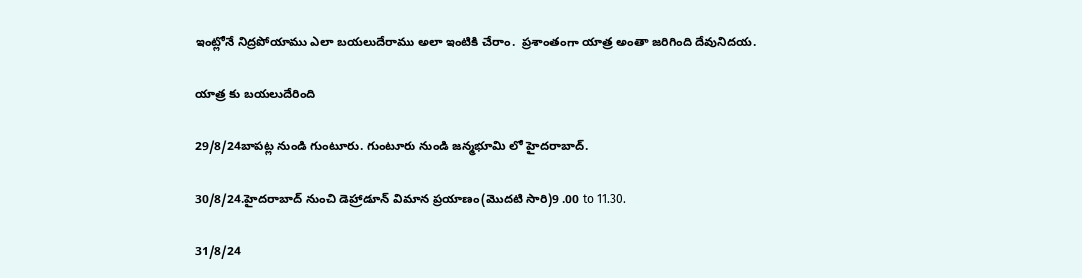ఇంట్లోనే నిద్రపోయాము ఎలా బయలుదేరాము అలా ఇంటికి చేరాం.  ప్రశాంతంగా యాత్ర అంతా జరిగింది దేవునిదయ.

యాత్ర కు బయలుదేరింది

29/8/24బాపట్ల నుండి గుంటూరు. గుంటూరు నుండి జన్మభూమి లో హైదరాబాద్.

30/8/24.హైదరాబాద్ నుంచి డెహ్రాడూన్ విమాన ప్రయాణం(మొదటి సారి)9 .00 to 11.30.

31/8/24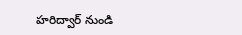హరిద్వార్ నుండి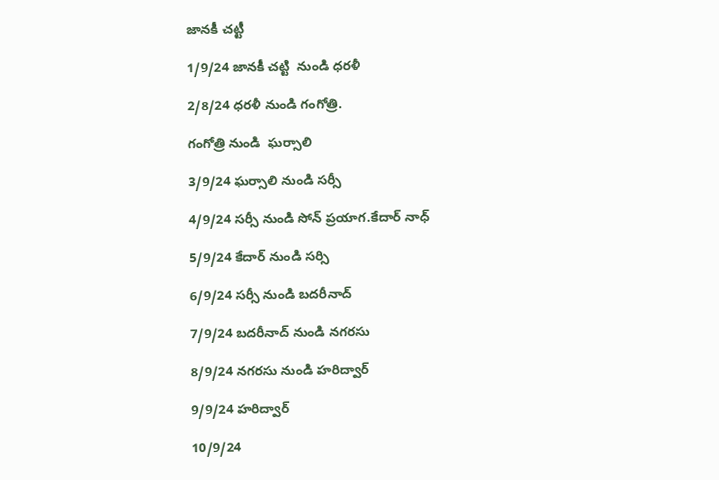జానకీ చట్టీ

1/9/24 జానకీ చట్టి  నుండి ధరళీ

2/8/24 ధరళీ నుండి గంగోత్రి.

గంగోత్రి నుండి  ఘర్సాలి

3/9/24 ఘర్సాలి నుండి సర్సీ

4/9/24 సర్సీ నుండి సోన్ ప్రయాగ.కేదార్ నాధ్

5/9/24 కేదార్ నుండి సర్సి

6/9/24 సర్సీ నుండి బదరీనాద్

7/9/24 బదరీనాద్ నుండి నగరసు

8/9/24 నగరసు నుండి హరిద్వార్

9/9/24 హరిద్వార్

10/9/24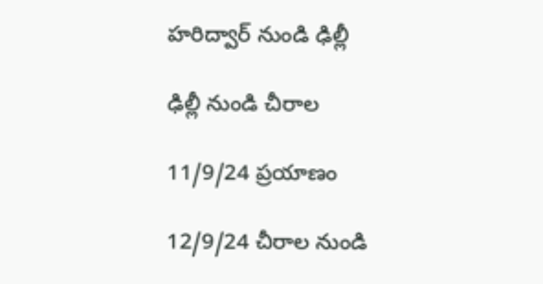హరిద్వార్ నుండి ఢిల్లీ

ఢిల్లీ నుండి చీరాల

11/9/24 ప్రయాణం

12/9/24 చీరాల నుండి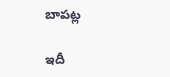బాపట్ల

ఇదీ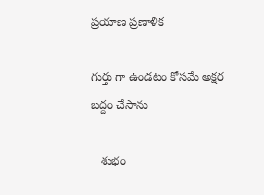ప్రయాణ ప్రణాళిక

గుర్తు గా ఉండటం కోసమే అక్షర బద్దం చేసాను

   శుభం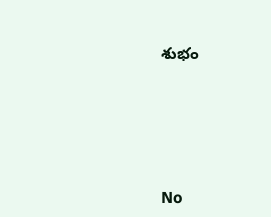శుభం





No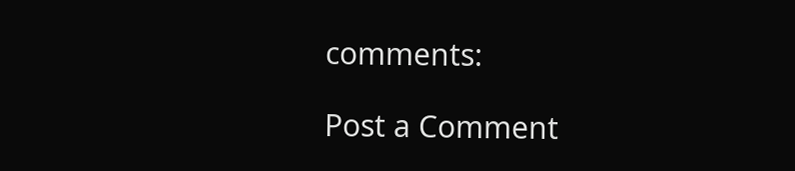comments:

Post a Comment